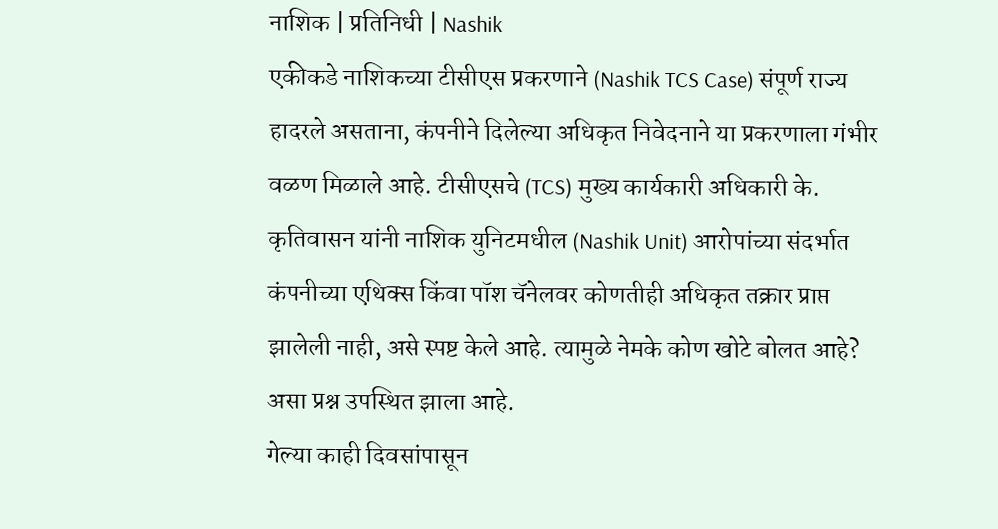नाशिक | प्रतिनिधी | Nashik
एकीकडे नाशिकच्या टीसीएस प्रकरणाने (Nashik TCS Case) संपूर्ण राज्य हादरले असताना, कंपनीने दिलेल्या अधिकृत निवेदनाने या प्रकरणाला गंभीर वळण मिळाले आहे. टीसीएसचे (TCS) मुख्य कार्यकारी अधिकारी के. कृतिवासन यांनी नाशिक युनिटमधील (Nashik Unit) आरोपांच्या संदर्भात कंपनीच्या एथिक्स किंवा पॉश चॅनेलवर कोणतीही अधिकृत तक्रार प्राप्त झालेली नाही, असे स्पष्ट केले आहे. त्यामुळे नेमके कोण खोटे बोलत आहे? असा प्रश्न उपस्थित झाला आहे.
गेल्या काही दिवसांपासून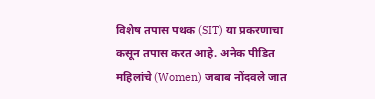विशेष तपास पथक (SIT) या प्रकरणाचा कसून तपास करत आहे. अनेक पीडित महिलांचे (Women) जबाब नोंदवले जात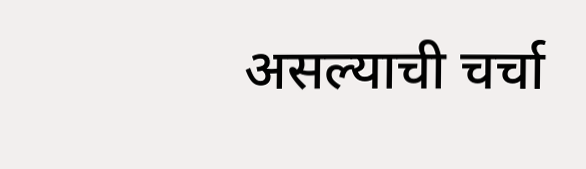असल्याची चर्चा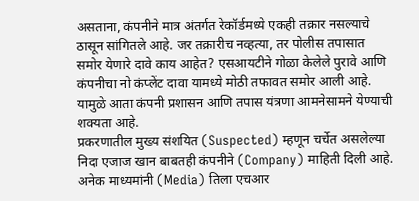असताना, कंपनीने मात्र अंतर्गत रेकॉर्डमध्ये एकही तक्रार नसल्याचे ठासून सांगितले आहे. जर तक्रारीच नव्हत्या, तर पोलीस तपासात समोर येणारे दावे काय आहेत? एसआयटीने गोळा केलेले पुरावे आणि कंपनीचा नो कंप्लेंट दावा यामध्ये मोठी तफावत समोर आली आहे. यामुळे आता कंपनी प्रशासन आणि तपास यंत्रणा आमनेसामने येण्याची शक्यता आहे.
प्रकरणातील मुख्य संशयित (Suspected) म्हणून चर्चेत असलेल्या निदा एजाज खान बाबतही कंपनीने (Company) माहिती दिली आहे. अनेक माध्यमांनी (Media) तिला एचआर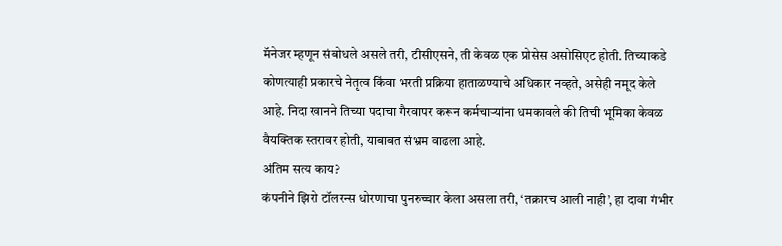मॅनेजर म्हणून संबोधले असले तरी, टीसीएसने, ती केवळ एक प्रोसेस असोसिएट होती. तिच्याकडे कोणत्याही प्रकारचे नेतृत्व किंवा भरती प्रक्रिया हाताळण्याचे अधिकार नव्हते, असेही नमूद केले आहे. निदा खानने तिच्या पदाचा गैरवापर करून कर्मचाऱ्यांना धमकावले की तिची भूमिका केवळ वैयक्तिक स्तरावर होती, याबाबत संभ्रम वाढला आहे.
अंतिम सत्य काय?
कंपनीने झिरो टॉलरन्स धोरणाचा पुनरुच्चार केला असला तरी, ‘तक्रारच आली नाही’, हा दावा गंभीर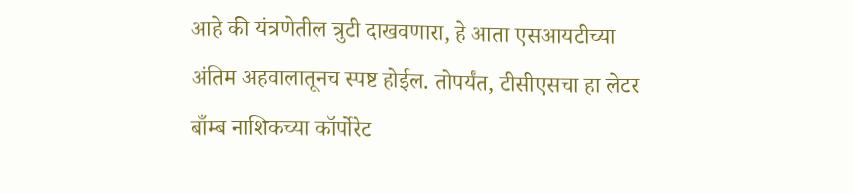आहे की यंत्रणेतील त्रुटी दाखवणारा, हे आता एसआयटीच्या अंतिम अहवालातूनच स्पष्ट होईल. तोपर्यंत, टीसीएसचा हा लेटर बाँम्ब नाशिकच्या कॉर्पोरेट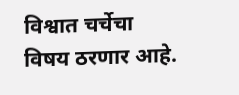विश्वात चर्चेचा विषय ठरणार आहे.